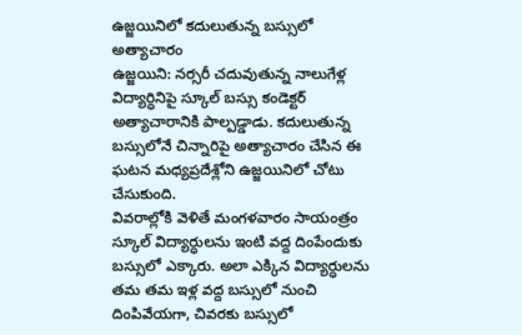ఉజ్జయినిలో కదులుతున్న బస్సులో అత్యాచారం
ఉజ్జయిని: నర్సరీ చదువుతున్న నాలుగేళ్ల విద్యార్ధినిపై స్కూల్ బస్సు కండెక్టర్ అత్యాచారానికి పాల్పడ్డాడు. కదులుతున్న బస్సులోనే చిన్నారిపై అత్యాచారం చేసిన ఈ ఘటన మధ్యప్రదేశ్లోని ఉజ్జయినిలో చోటు చేసుకుంది.
వివరాల్లోకి వెళితే మంగళవారం సాయంత్రం స్కూల్ విద్యార్ధులను ఇంటి వద్ద దింపేందుకు బస్సులో ఎక్కారు. అలా ఎక్కిన విద్యార్ధులను తమ తమ ఇళ్ల వద్ద బస్సులో నుంచి దింపివేయగా, చివరకు బస్సులో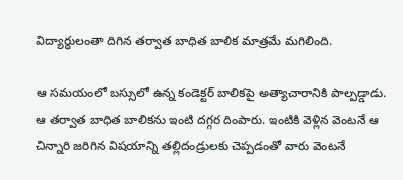విద్యార్ధులంతా దిగిన తర్వాత బాధిత బాలిక మాత్రమే మగిలింది.

ఆ సమయంలో బస్సులో ఉన్న కండెక్టర్ బాలికపై అత్యాచారానికి పాల్పడ్డాడు. ఆ తర్వాత బాధిత బాలికను ఇంటి దగ్గర దింపారు. ఇంటికి వెళ్లిన వెంటనే ఆ చిన్నారి జరిగిన విషయాన్ని తల్లిదండ్రులకు చెప్పడంతో వారు వెంటనే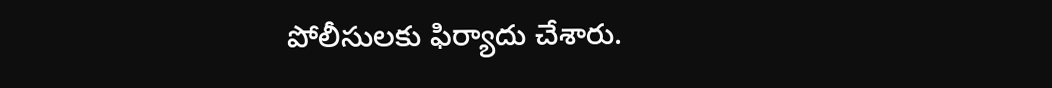పోలీసులకు ఫిర్యాదు చేశారు.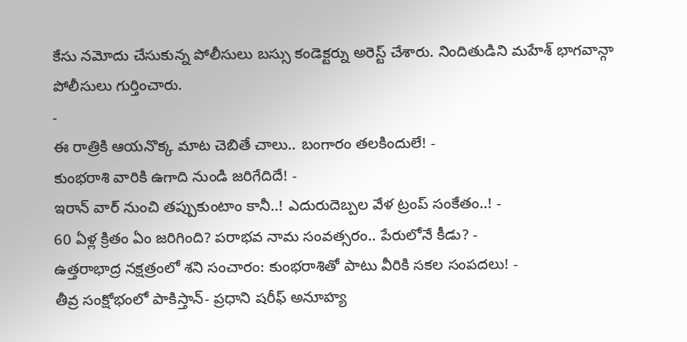కేసు నమోదు చేసుకున్న పోలీసులు బస్సు కండెక్టర్ను అరెస్ట్ చేశారు. నిందితుడిని మహేశ్ భాగవాన్గా పోలీసులు గుర్తించారు.
-
ఈ రాత్రికి ఆయనొక్క మాట చెబితే చాలు.. బంగారం తలకిందులే! -
కుంభరాశి వారికి ఉగాది నుండి జరిగేదిదే! -
ఇరాన్ వార్ నుంచి తప్పుకుంటాం కానీ..! ఎదురుదెబ్పల వేళ ట్రంప్ సంకేతం..! -
60 ఏళ్ల క్రితం ఏం జరిగింది? పరాభవ నామ సంవత్సరం.. పేరులోనే కీడు? -
ఉత్తరాభాద్ర నక్షత్రంలో శని సంచారం: కుంభరాశితో పాటు వీరికి సకల సంపదలు! -
తీవ్ర సంక్షోభంలో పాకిస్తాన్- ప్రధాని షరీఫ్ అనూహ్య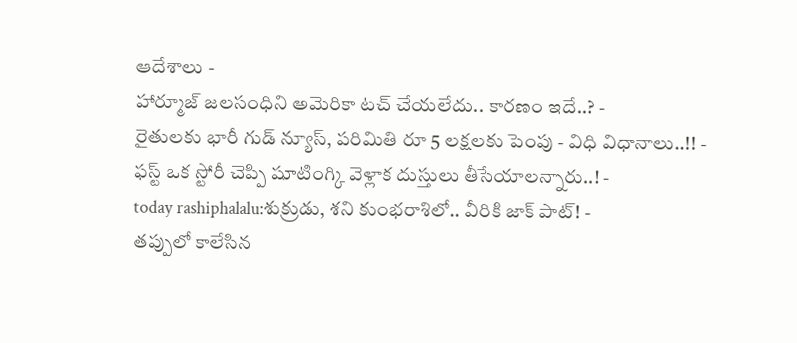ఆదేశాలు -
హార్మూజ్ జలసంధిని అమెరికా టచ్ చేయలేదు.. కారణం ఇదే..? -
రైతులకు భారీ గుడ్ న్యూస్, పరిమితి రూ 5 లక్షలకు పెంపు - విధి విధానాలు..!! -
ఫస్ట్ ఒక స్టోరీ చెప్పి షూటింగ్కి వెళ్లాక దుస్తులు తీసేయాలన్నారు..! -
today rashiphalalu:శుక్రుడు, శని కుంభరాశిలో.. వీరికి జాక్ పాట్! -
తప్పులో కాలేసిన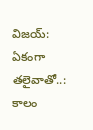విజయ్: ఏకంగా తలైవాతో..: కాలం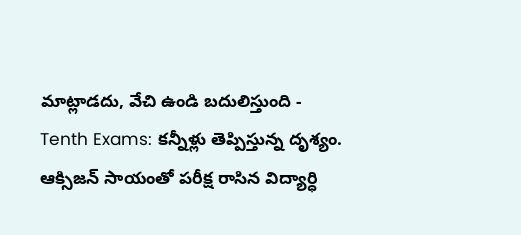మాట్లాడదు, వేచి ఉండి బదులిస్తుంది -
Tenth Exams: కన్నీళ్లు తెప్పిస్తున్న దృశ్యం. ఆక్సిజన్ సాయంతో పరీక్ష రాసిన విద్యార్ధి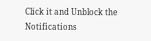Click it and Unblock the Notifications